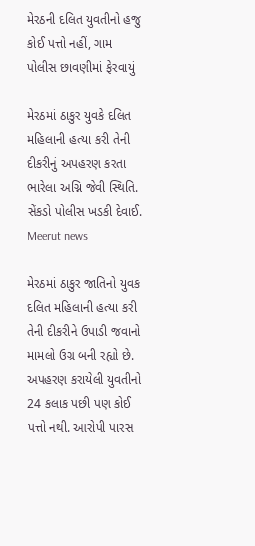મેરઠની દલિત યુવતીનો હજુ કોઈ પત્તો નહીં, ગામ પોલીસ છાવણીમાં ફેરવાયું

મેરઠમાં ઠાકુર યુવકે દલિત મહિલાની હત્યા કરી તેની દીકરીનું અપહરણ કરતા ભારેલા અગ્નિ જેવી સ્થિતિ. સેંકડો પોલીસ ખડકી દેવાઈ.
Meerut news

મેરઠમાં ઠાકુર જાતિનો યુવક દલિત મહિલાની હત્યા કરી તેની દીકરીને ઉપાડી જવાનો મામલો ઉગ્ર બની રહ્યો છે. અપહરણ કરાયેલી યુવતીનો 24 કલાક પછી પણ કોઈ પત્તો નથી. આરોપી પારસ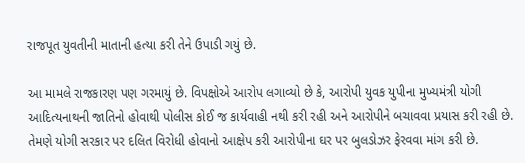રાજપૂત યુવતીની માતાની હત્યા કરી તેને ઉપાડી ગયું છે.

આ મામલે રાજકારણ પણ ગરમાયું છે. વિપક્ષોએ આરોપ લગાવ્યો છે કે, આરોપી યુવક યુપીના મુખ્યમંત્રી યોગી આદિત્યનાથની જાતિનો હોવાથી પોલીસ કોઈ જ કાર્યવાહી નથી કરી રહી અને આરોપીને બચાવવા પ્રયાસ કરી રહી છે. તેમણે યોગી સરકાર પર દલિત વિરોધી હોવાનો આક્ષેપ કરી આરોપીના ઘર પર બુલડોઝર ફેરવવા માંગ કરી છે.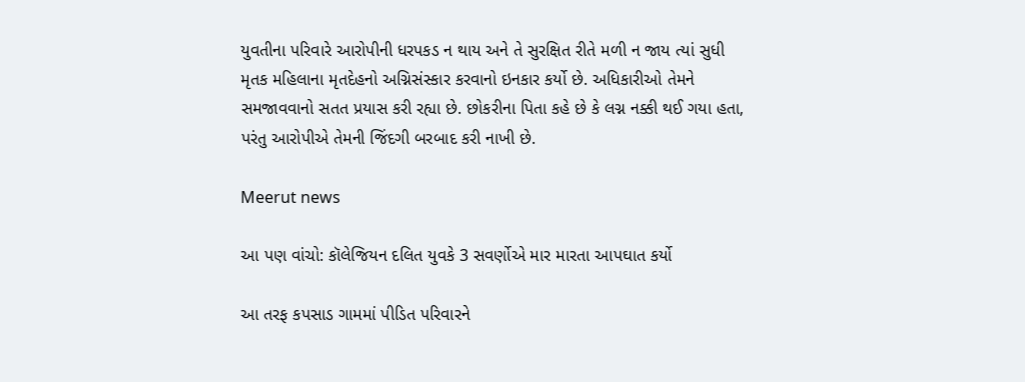યુવતીના પરિવારે આરોપીની ધરપકડ ન થાય અને તે સુરક્ષિત રીતે મળી ન જાય ત્યાં સુધી મૃતક મહિલાના મૃતદેહનો અગ્નિસંસ્કાર કરવાનો ઇનકાર કર્યો છે. અધિકારીઓ તેમને સમજાવવાનો સતત પ્રયાસ કરી રહ્યા છે. છોકરીના પિતા કહે છે કે લગ્ન નક્કી થઈ ગયા હતા, પરંતુ આરોપીએ તેમની જિંદગી બરબાદ કરી નાખી છે.

Meerut news

આ પણ વાંચો: કૉલેજિયન દલિત યુવકે 3 સવર્ણોએ માર મારતા આપઘાત કર્યો

આ તરફ કપસાડ ગામમાં પીડિત પરિવારને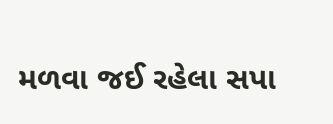મળવા જઈ રહેલા સપા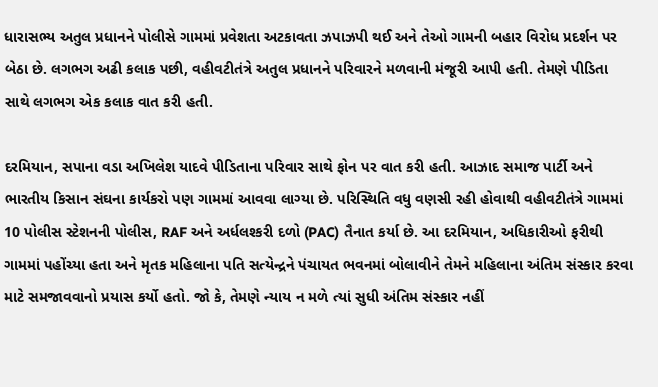ધારાસભ્ય અતુલ પ્રધાનને પોલીસે ગામમાં પ્રવેશતા અટકાવતા ઝપાઝપી થઈ અને તેઓ ગામની બહાર વિરોધ પ્રદર્શન પર બેઠા છે. લગભગ અઢી કલાક પછી, વહીવટીતંત્રે અતુલ પ્રધાનને પરિવારને મળવાની મંજૂરી આપી હતી. તેમણે પીડિતા સાથે લગભગ એક કલાક વાત કરી હતી.

દરમિયાન, સપાના વડા અખિલેશ યાદવે પીડિતાના પરિવાર સાથે ફોન પર વાત કરી હતી. આઝાદ સમાજ પાર્ટી અને ભારતીય કિસાન સંઘના કાર્યકરો પણ ગામમાં આવવા લાગ્યા છે. પરિસ્થિતિ વધુ વણસી રહી હોવાથી વહીવટીતંત્રે ગામમાં 10 પોલીસ સ્ટેશનની પોલીસ, RAF અને અર્ધલશ્કરી દળો (PAC) તૈનાત કર્યા છે. આ દરમિયાન, અધિકારીઓ ફરીથી ગામમાં પહોંચ્યા હતા અને મૃતક મહિલાના પતિ સત્યેન્દ્રને પંચાયત ભવનમાં બોલાવીને તેમને મહિલાના અંતિમ સંસ્કાર કરવા માટે સમજાવવાનો પ્રયાસ કર્યો હતો. જો કે, તેમણે ન્યાય ન મળે ત્યાં સુધી અંતિમ સંસ્કાર નહીં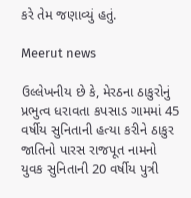કરે તેમ જણાવ્યું હતું.

Meerut news

ઉલ્લેખનીય છે કે, મેરઠના ઠાકુરોનું પ્રભુત્વ ધરાવતા કપસાડ ગામમાં 45 વર્ષીય સુનિતાની હત્યા કરીને ઠાકુર જાતિનો પારસ રાજપૂત નામનો યુવક સુનિતાની 20 વર્ષીય પુત્રી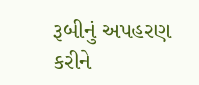રૂબીનું અપહરણ કરીને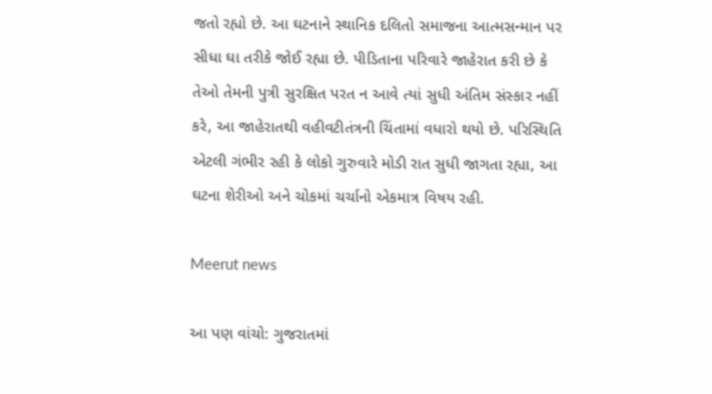જતો રહ્યો છે. આ ઘટનાને સ્થાનિક દલિતો સમાજના આત્મસન્માન પર સીધા ઘા તરીકે જોઈ રહ્યા છે. પીડિતાના પરિવારે જાહેરાત કરી છે કે તેઓ તેમની પુત્રી સુરક્ષિત પરત ન આવે ત્યાં સુધી અંતિમ સંસ્કાર નહીં કરે, આ જાહેરાતથી વહીવટીતંત્રની ચિંતામાં વધારો થયો છે. પરિસ્થિતિ એટલી ગંભીર રહી કે લોકો ગુરુવારે મોડી રાત સુધી જાગતા રહ્યા, આ ઘટના શેરીઓ અને ચોકમાં ચર્ચાનો એકમાત્ર વિષય રહી.

Meerut news

આ પણ વાંચો: ગુજરાતમાં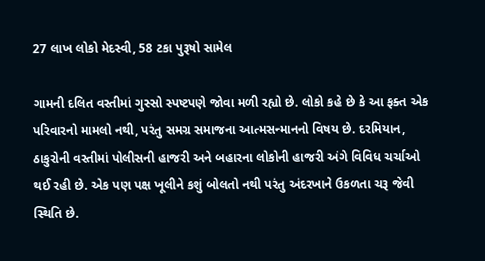27 લાખ લોકો મેદસ્વી, 58 ટકા પુરૂષો સામેલ

ગામની દલિત વસ્તીમાં ગુસ્સો સ્પષ્ટપણે જોવા મળી રહ્યો છે. લોકો કહે છે કે આ ફક્ત એક પરિવારનો મામલો નથી, પરંતુ સમગ્ર સમાજના આત્મસન્માનનો વિષય છે. દરમિયાન, ઠાકુરોની વસ્તીમાં પોલીસની હાજરી અને બહારના લોકોની હાજરી અંગે વિવિધ ચર્ચાઓ થઈ રહી છે. એક પણ પક્ષ ખૂલીને કશું બોલતો નથી પરંતુ અંદરખાને ઉકળતા ચરૂ જેવી સ્થિતિ છે.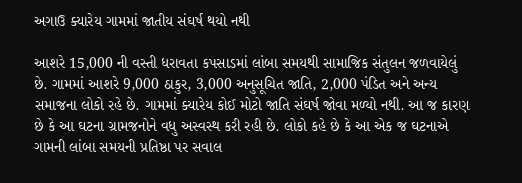અગાઉ ક્યારેય ગામમાં જાતીય સંઘર્ષ થયો નથી

આશરે 15,000 ની વસ્તી ધરાવતા કપસાડમાં લાંબા સમયથી સામાજિક સંતુલન જળવાયેલું છે. ગામમાં આશરે 9,000 ઠાકુર, 3,000 અનુસૂચિત જાતિ, 2,000 પંડિત અને અન્ય સમાજના લોકો રહે છે. ગામમાં ક્યારેય કોઈ મોટો જાતિ સંઘર્ષ જોવા મળ્યો નથી. આ જ કારણ છે કે આ ઘટના ગ્રામજનોને વધુ અસ્વસ્થ કરી રહી છે. લોકો કહે છે કે આ એક જ ઘટનાએ ગામની લાંબા સમયની પ્રતિષ્ઠા પર સવાલ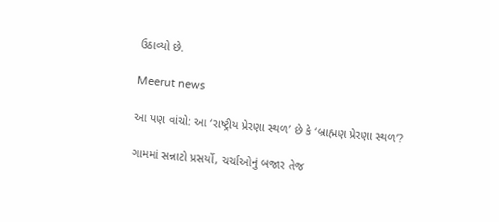ઉઠાવ્યો છે.

Meerut news

આ પણ વાંચો: આ ‘રાષ્ટ્રીય પ્રેરણા સ્થળ’ છે કે ‘બ્રાહ્મણ પ્રેરણા સ્થળ’?

ગામમાં સન્નાટો પ્રસર્યો, ચર્ચાઓનું બજાર તેજ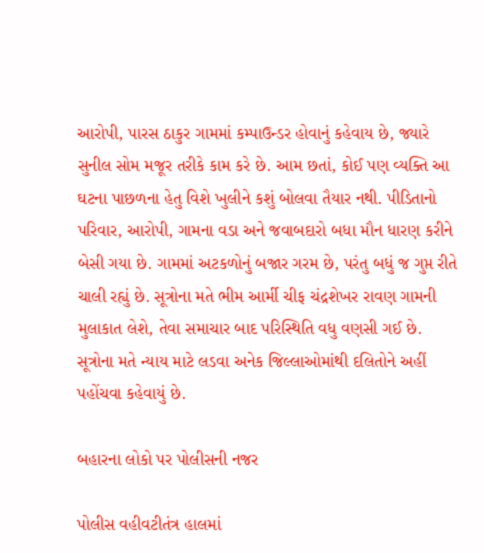આરોપી, પારસ ઠાકુર ગામમાં કમ્પાઉન્ડર હોવાનું કહેવાય છે, જ્યારે સુનીલ સોમ મજૂર તરીકે કામ કરે છે. આમ છતાં, કોઈ પણ વ્યક્તિ આ ઘટના પાછળના હેતુ વિશે ખુલીને કશું બોલવા તૈયાર નથી. પીડિતાનો પરિવાર, આરોપી, ગામના વડા અને જવાબદારો બધા મૌન ધારણ કરીને બેસી ગયા છે. ગામમાં અટકળોનું બજાર ગરમ છે, પરંતુ બધું જ ગુપ્ત રીતે ચાલી રહ્યું છે. સૂત્રોના મતે ભીમ આર્મી ચીફ ચંદ્રશેખર રાવણ ગામની મુલાકાત લેશે, તેવા સમાચાર બાદ પરિસ્થિતિ વધુ વણસી ગઈ છે. સૂત્રોના મતે ન્યાય માટે લડવા અનેક જિલ્લાઓમાંથી દલિતોને અહીં પહોંચવા કહેવાયું છે.

બહારના લોકો પર પોલીસની નજર

પોલીસ વહીવટીતંત્ર હાલમાં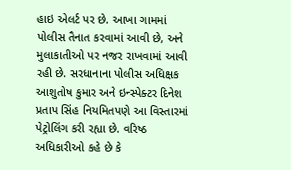હાઇ એલર્ટ પર છે. આખા ગામમાં પોલીસ તૈનાત કરવામાં આવી છે, અને મુલાકાતીઓ પર નજર રાખવામાં આવી રહી છે. સરધાનાના પોલીસ અધિક્ષક આશુતોષ કુમાર અને ઇન્સ્પેક્ટર દિનેશ પ્રતાપ સિંહ નિયમિતપણે આ વિસ્તારમાં પેટ્રોલિંગ કરી રહ્યા છે. વરિષ્ઠ અધિકારીઓ કહે છે કે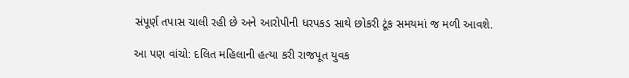સંપૂર્ણ તપાસ ચાલી રહી છે અને આરોપીની ધરપકડ સાથે છોકરી ટૂંક સમયમાં જ મળી આવશે.

આ પણ વાંચો: દલિત મહિલાની હત્યા કરી રાજપૂત યુવક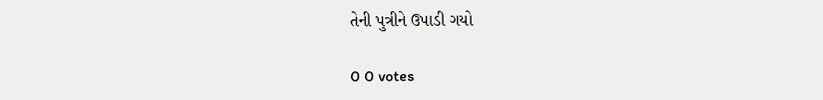તેની પુત્રીને ઉપાડી ગયો

0 0 votes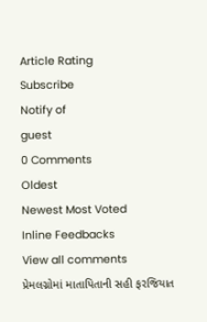Article Rating
Subscribe
Notify of
guest
0 Comments
Oldest
Newest Most Voted
Inline Feedbacks
View all comments
પ્રેમલગ્નોમાં માતાપિતાની સહી ફરજિયાત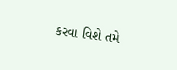કરવા વિશે તમે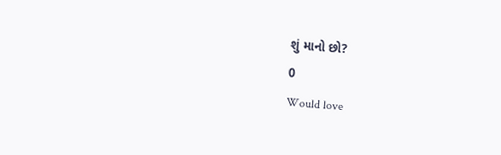શું માનો છો?
0
Would love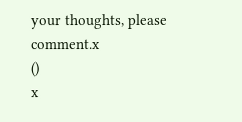your thoughts, please comment.x
()
x